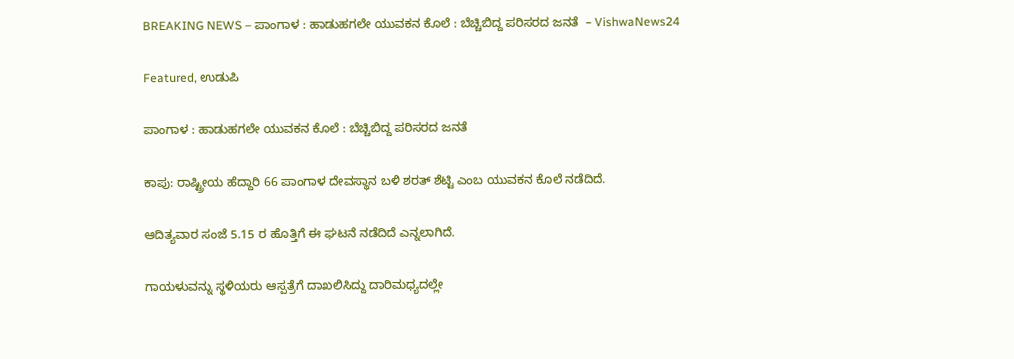BREAKING NEWS – ಪಾಂಗಾಳ : ಹಾಡುಹಗಲೇ ಯುವಕನ‌ ಕೊಲೆ : ಬೆಚ್ಚಿಬಿದ್ದ ಪರಿಸರದ ಜನತೆ  – VishwaNews24

Featured, ಉಡುಪಿ

ಪಾಂಗಾಳ : ಹಾಡುಹಗಲೇ ಯುವಕನ‌ ಕೊಲೆ : ಬೆಚ್ಚಿಬಿದ್ದ ಪರಿಸರದ ಜನತೆ

ಕಾಪು: ರಾಷ್ಟ್ರೀಯ ಹೆದ್ದಾರಿ 66 ಪಾಂಗಾಳ ದೇವಸ್ಥಾನ ಬಳಿ ಶರತ್ ಶೆಟ್ಟಿ ಎಂಬ ಯುವಕನ ಕೊಲೆ ನಡೆದಿದೆ.

ಆದಿತ್ಯವಾರ ಸಂಜೆ 5.15 ರ ಹೊತ್ತಿಗೆ ಈ ಘಟನೆ ನಡೆದಿದೆ ಎನ್ನಲಾಗಿದೆ.

ಗಾಯಳುವನ್ನು ಸ್ಥಳಿಯರು ಆಸ್ಪತ್ರೆಗೆ ದಾಖಲಿಸಿದ್ದು ದಾರಿಮಧ್ಯದಲ್ಲೇ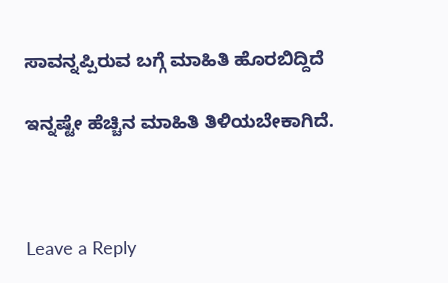ಸಾವನ್ನಪ್ಪಿರುವ ಬಗ್ಗೆ ಮಾಹಿತಿ ಹೊರಬಿದ್ದಿದೆ

ಇನ್ನಷ್ಟೇ ಹೆಚ್ಚಿನ ಮಾಹಿತಿ ತಿಳಿಯಬೇಕಾಗಿದೆ.



Leave a Reply